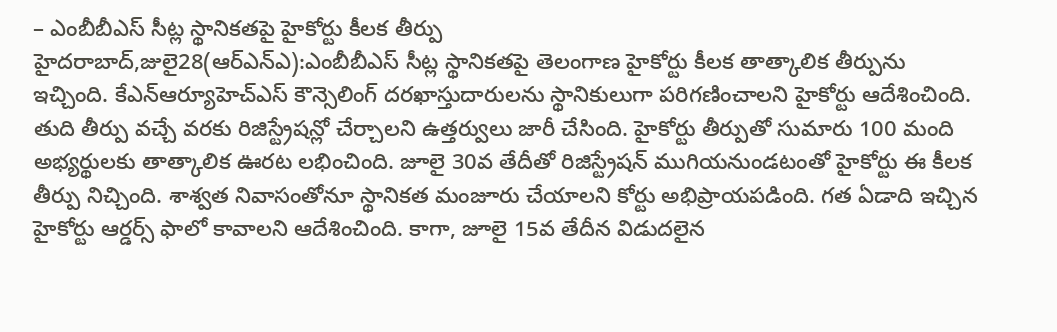– ఎంబీబీఎస్ సీట్ల స్థానికతపై హైకోర్టు కీలక తీర్పు
హైదరాబాద్,జులై28(ఆర్ఎన్ఎ):ఎంబీబీఎస్ సీట్ల స్థానికతపై తెలంగాణ హైకోర్టు కీలక తాత్కాలిక తీర్పును ఇచ్చింది. కేఎన్ఆర్యూహెచ్ఎస్ కౌన్సెలింగ్ దరఖాస్తుదారులను స్థానికులుగా పరిగణించాలని హైకోర్టు ఆదేశించింది. తుది తీర్పు వచ్చే వరకు రిజిస్ట్రేషన్లో చేర్చాలని ఉత్తర్వులు జారీ చేసింది. హైకోర్టు తీర్పుతో సుమారు 100 మంది అభ్యర్థులకు తాత్కాలిక ఊరట లభించింది. జూలై 30వ తేదీతో రిజిస్ట్రేషన్ ముగియనుండటంతో హైకోర్టు ఈ కీలక తీర్పు నిచ్చింది. శాశ్వత నివాసంతోనూ స్థానికత మంజూరు చేయాలని కోర్టు అభిప్రాయపడింది. గత ఏడాది ఇచ్చిన హైకోర్టు ఆర్డర్స్ ఫాలో కావాలని ఆదేశించింది. కాగా, జూలై 15వ తేదీన విడుదలైన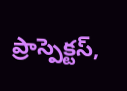ప్రాస్పెక్టస్,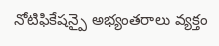నోటిఫికేషన్పై అభ్యంతరాలు వ్యక్తం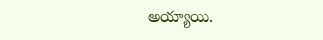అయ్యాయి.